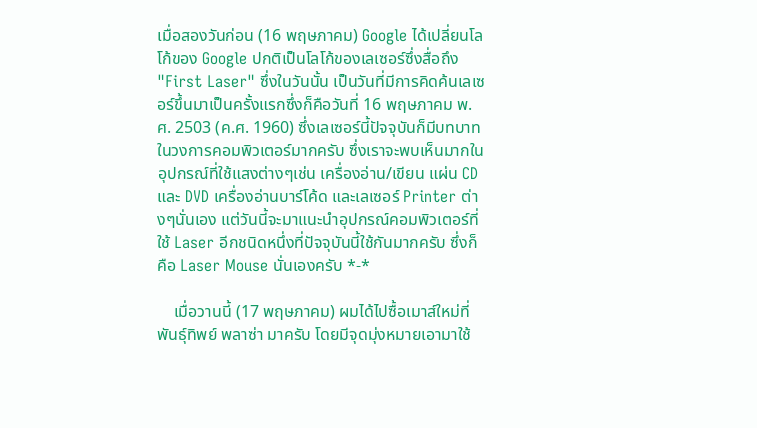เมื่อสองวันก่อน (16 พฤษภาคม) Google ได้เปลี่ยนโลโก้ของ Google ปกติเป็นโลโก้ของเลเซอร์ซึ่งสื่อถึง "First Laser" ซึ่งในวันนั้น เป็นวันที่มีการคิดค้นเลเซอร์ขึ้นมาเป็นครั้งแรกซึ่งก็คือวันที่ 16 พฤษภาคม พ.ศ. 2503 (ค.ศ. 1960) ซึ่งเลเซอร์นี้ปัจจุบันก็มีบทบาทในวงการคอมพิวเตอร์มากครับ ซึ่งเราจะพบเห็นมากในอุปกรณ์ที่ใช้แสงต่างๆเช่น เครื่องอ่าน/เขียน แผ่น CD และ DVD เครื่องอ่านบาร์โค้ด และเลเซอร์ Printer ต่างๆนั่นเอง แต่วันนี้จะมาแนะนำอุปกรณ์คอมพิวเตอร์ที่ใช้ Laser อีกชนิดหนึ่งที่ปัจจุบันนี้ใช้กันมากครับ ซึ่งก็คือ Laser Mouse นั่นเองครับ *-*

    เมื่อวานนี้ (17 พฤษภาคม) ผมได้ไปซื้อเมาส์ใหม่ที่พันธุ์ทิพย์ พลาซ่า มาครับ โดยมีจุดมุ่งหมายเอามาใช้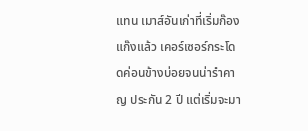แทน เมาส์อันเก่าที่เริ่มก๊องแก๊งแล้ว เคอร์เซอร์กระโดดค่อนข้างบ่อยจนน่ารำคาญ ประกัน 2 ปี แต่เริ่มจะมา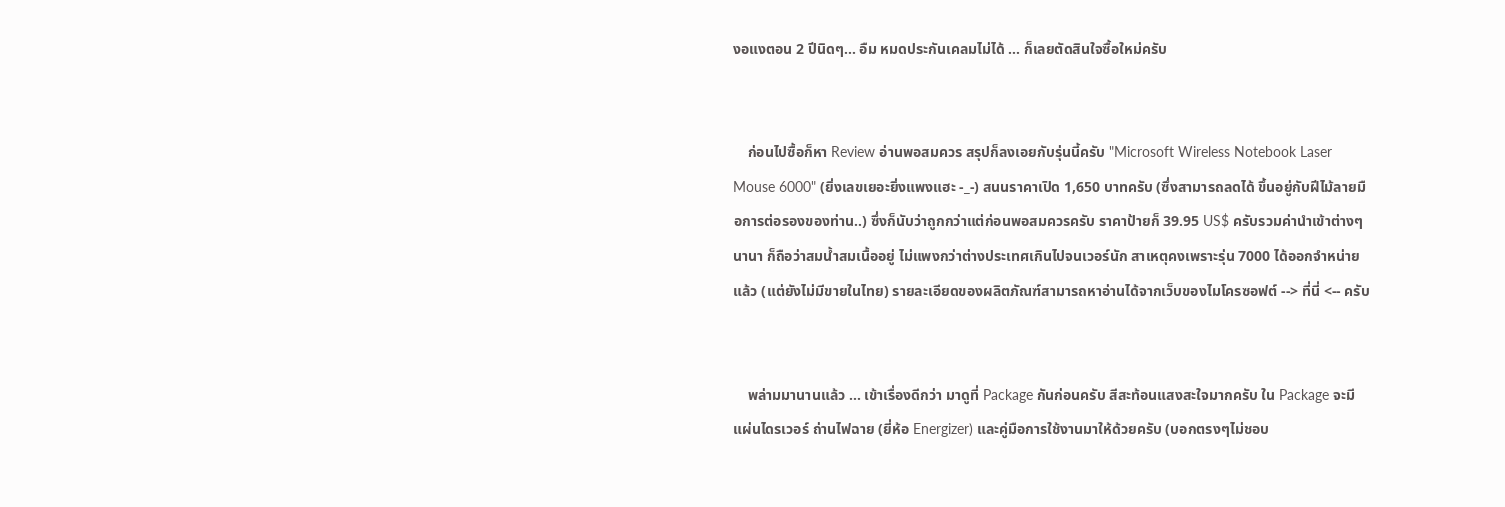งอแงตอน 2 ปีนิดๆ... อืม หมดประกันเคลมไม่ได้ ... ก็เลยตัดสินใจซื้อใหม่ครับ


    ก่อนไปซื้อก็หา Review อ่านพอสมควร สรุปก็ลงเอยกับรุ่นนี้ครับ "Microsoft Wireless Notebook Laser Mouse 6000" (ยิ่งเลขเยอะยิ่งแพงแฮะ -_-) สนนราคาเปิด 1,650 บาทครับ (ซึ่งสามารถลดได้ ขึ้นอยู่กับฝีไม้ลายมือการต่อรองของท่าน..) ซึ่งก็นับว่าถูกกว่าแต่ก่อนพอสมควรครับ ราคาป้ายก็ 39.95 US$ ครับรวมค่านำเข้าต่างๆนานา ก็ถือว่าสมน้ำสมเนื้ออยู่ ไม่แพงกว่าต่างประเทศเกินไปจนเวอร์นัก สาเหตุคงเพราะรุ่น 7000 ได้ออกจำหน่ายแล้ว (แต่ยังไม่มีขายในไทย) รายละเอียดของผลิตภัณฑ์สามารถหาอ่านได้จากเว็บของไมโครซอฟต์ --> ที่นี่ <-- ครับ


    พล่ามมานานแล้ว ... เข้าเรื่องดีกว่า มาดูที่ Package กันก่อนครับ สีสะท้อนแสงสะใจมากครับ ใน Package จะมี แผ่นไดรเวอร์ ถ่านไฟฉาย (ยี่ห้อ Energizer) และคู่มือการใช้งานมาให้ด้วยครับ (บอกตรงๆไม่ชอบ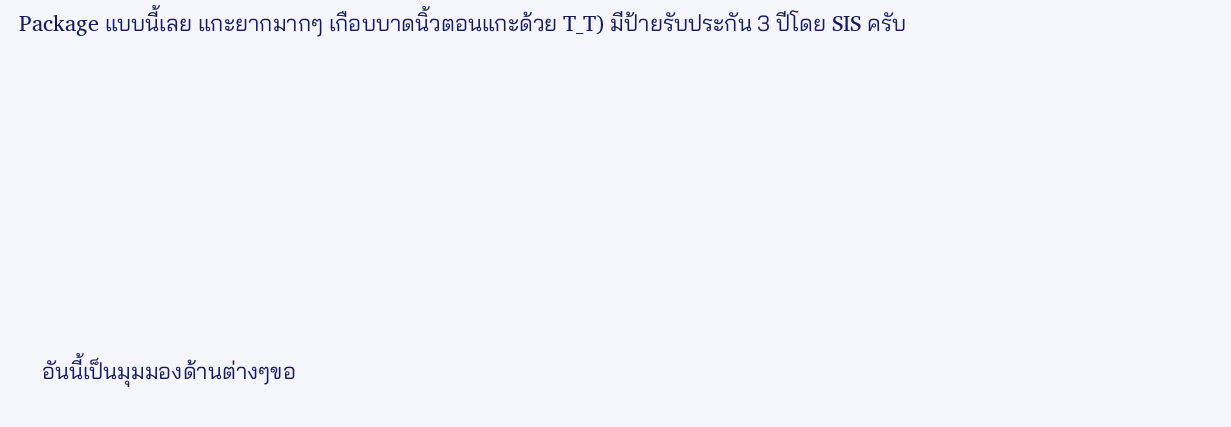Package แบบนี้เลย แกะยากมากๆ เกือบบาดนิ้วตอนแกะด้วย T_T) มีป้ายรับประกัน 3 ปีโดย SIS ครับ





    อันนี้เป็นมุมมองด้านต่างๆขอ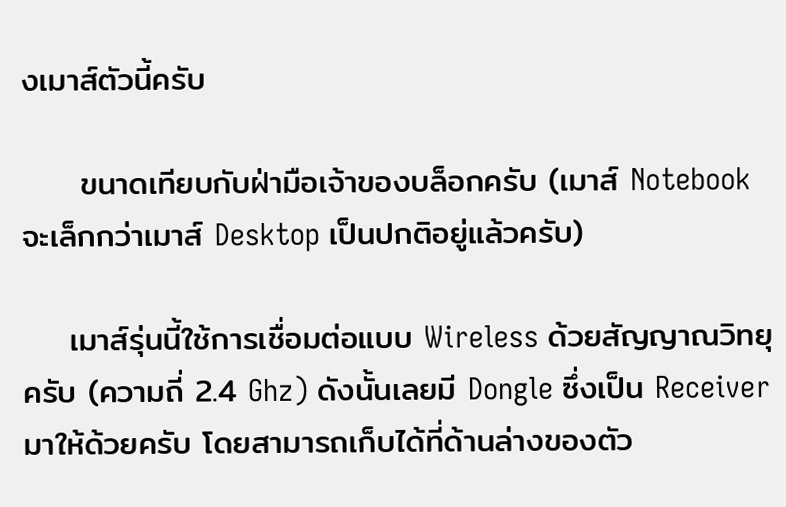งเมาส์ตัวนี้ครับ

     ขนาดเทียบกับฝ่ามือเจ้าของบล็อกครับ (เมาส์ Notebook จะเล็กกว่าเมาส์ Desktop เป็นปกติอยู่แล้วครับ)

    เมาส์รุ่นนี้ใช้การเชื่อมต่อแบบ Wireless ด้วยสัญญาณวิทยุครับ (ความถี่ 2.4 Ghz) ดังนั้นเลยมี Dongle ซึ่งเป็น Receiver มาให้ด้วยครับ โดยสามารถเก็บได้ที่ด้านล่างของตัว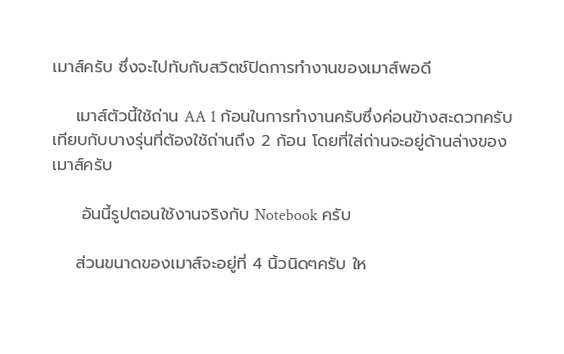เมาส์ครับ ซึ่งจะไปทับกับสวิตช์ปิดการทำงานของเมาส์พอดี

    เมาส์ตัวนี้ใช้ถ่าน AA 1 ก้อนในการทำงานครับซึ่งค่อนข้างสะดวกครับ เทียบกับบางรุ่นที่ต้องใช้ถ่านถึง 2 ก้อน โดยที่ใส่ถ่านจะอยู่ด้านล่างของเมาส์ครับ

     อันนี้รูปตอนใช้งานจริงกับ Notebook ครับ

    ส่วนขนาดของเมาส์จะอยู่ที่ 4 นิ้วนิดๆครับ ให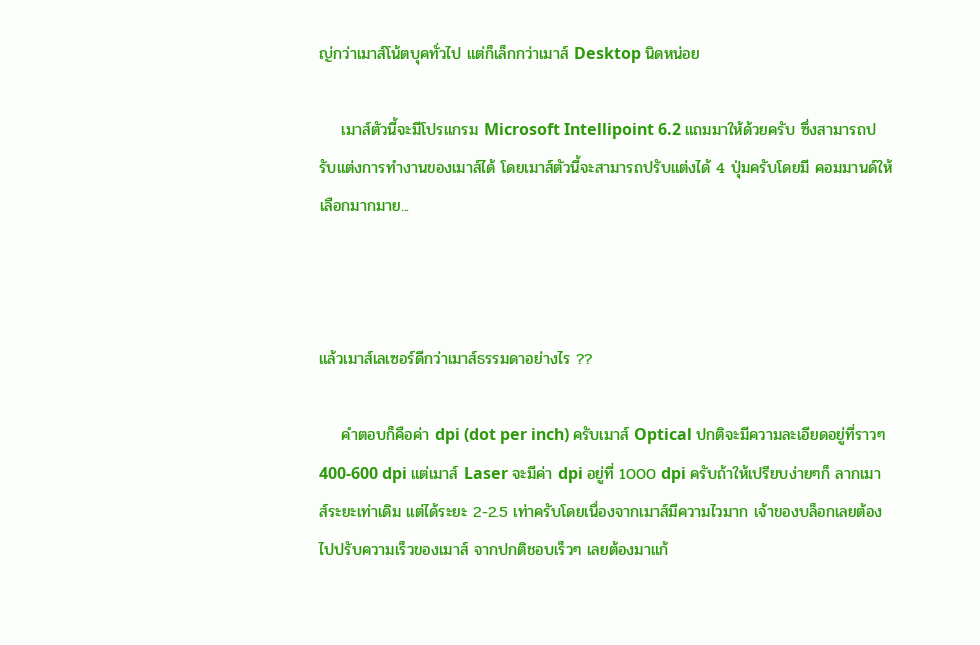ญ่กว่าเมาส์โน้ตบุคทั่วไป แต่ก็เล็กกว่าเมาส์ Desktop นิดหน่อย

    เมาส์ตัวนี้จะมีโปรแกรม Microsoft Intellipoint 6.2 แถมมาให้ด้วยครับ ซึ่งสามารถปรับแต่งการทำงานของเมาส์ได้ โดยเมาส์ตัวนี้จะสามารถปรับแต่งได้ 4 ปุ่มครับโดยมี คอมมานด์ให้เลือกมากมาย...



แล้วเมาส์เลเซอร์ดีกว่าเมาส์ธรรมดาอย่างไร ??

    คำตอบก็คือค่า dpi (dot per inch) ครับเมาส์ Optical ปกติจะมีความละเอียดอยู่ที่ราวๆ 400-600 dpi แต่เมาส์ Laser จะมีค่า dpi อยู่ที่ 1000 dpi ครับถ้าให้เปรียบง่ายๆก็ ลากเมาส์ระยะเท่าเดิม แต่ได้ระยะ 2-2.5 เท่าครับโดยเนื่องจากเมาส์มีความไวมาก เจ้าของบล็อกเลยต้องไปปรับความเร็วของเมาส์ จากปกติชอบเร็วๆ เลยต้องมาแก้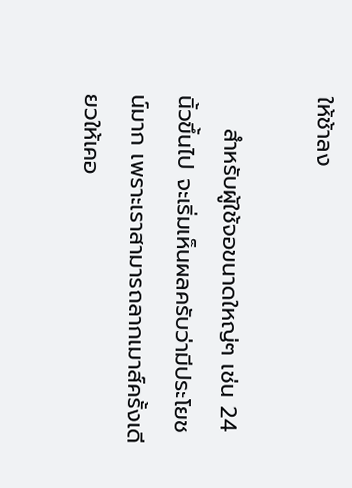ให้ช้าลง

    สำหรับผู้ใช้จอขนาดใหญ่ๆ เช่น 24 นิ้วขึ้นไป จะเริ่มเห็นผลครับว่ามีประโยชน์มาก เพราะเราสามารถลากเมาส์ครั้งเดียวให้เคอ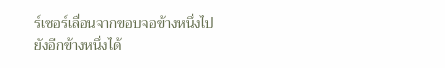ร์เซอร์เลื่อนจากขอบจอข้างหนึ่งไปยังอีกข้างหนึ่งได้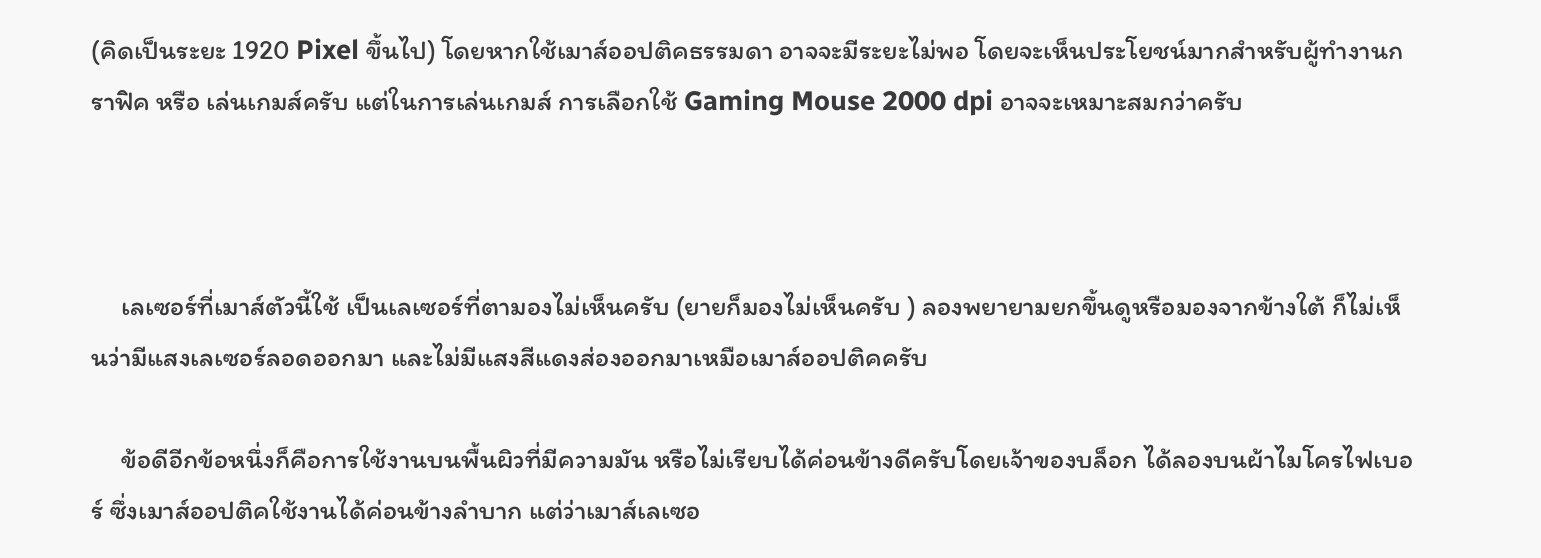(คิดเป็นระยะ 1920 Pixel ขึ้นไป) โดยหากใช้เมาส์ออปติคธรรมดา อาจจะมีระยะไม่พอ โดยจะเห็นประโยชน์มากสำหรับผู้ทำงานกราฟิค หรือ เล่นเกมส์ครับ แต่ในการเล่นเกมส์ การเลือกใช้ Gaming Mouse 2000 dpi อาจจะเหมาะสมกว่าครับ



     เลเซอร์ที่เมาส์ตัวนี้ใช้ เป็นเลเซอร์ที่ตามองไม่เห็นครับ (ยายก็มองไม่เห็นครับ ) ลองพยายามยกขึ้นดูหรือมองจากข้างใต้ ก็ไม่เห็นว่ามีแสงเลเซอร์ลอดออกมา และไม่มีแสงสีแดงส่องออกมาเหมือเมาส์ออปติคครับ

     ข้อดีอีกข้อหนึ่งก็คือการใช้งานบนพื้นผิวที่มีความมัน หรือไม่เรียบได้ค่อนข้างดีครับโดยเจ้าของบล็อก ได้ลองบนผ้าไมโครไฟเบอร์ ซึ่งเมาส์ออปติคใช้งานได้ค่อนข้างลำบาก แต่ว่าเมาส์เลเซอ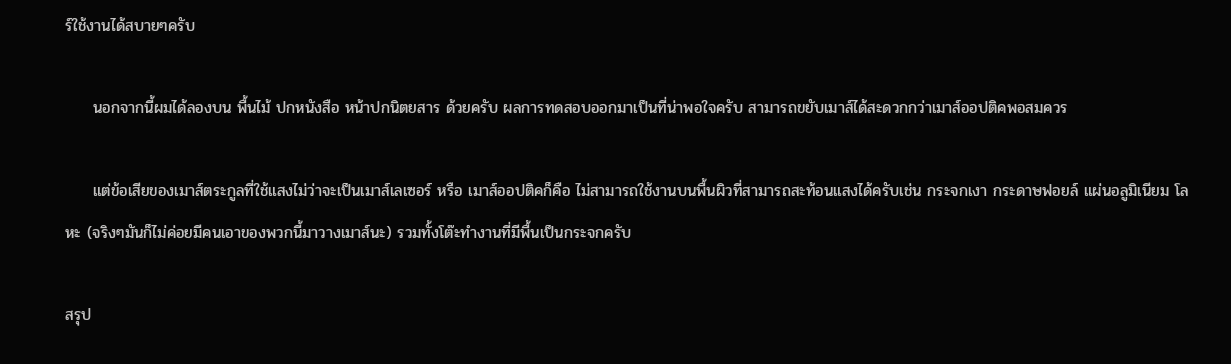ร์ใช้งานได้สบายๆครับ

     นอกจากนี้ผมได้ลองบน พื้นไม้ ปกหนังสือ หน้าปกนิตยสาร ด้วยครับ ผลการทดสอบออกมาเป็นที่น่าพอใจครับ สามารถขยับเมาส์ได้สะดวกกว่าเมาส์ออปติคพอสมควร

     แต่ข้อเสียของเมาส์ตระกูลที่ใช้แสงไม่ว่าจะเป็นเมาส์เลเซอร์ หรือ เมาส์ออปติคก็คือ ไม่สามารถใช้งานบนพื้นผิวที่สามารถสะท้อนแสงได้ครับเช่น กระจกเงา กระดาษฟอยล์ แผ่นอลูมิเนียม โลหะ (จริงๆมันก็ไม่ค่อยมีคนเอาของพวกนี้มาวางเมาส์นะ) รวมทั้งโต๊ะทำงานที่มีพื้นเป็นกระจกครับ

สรุป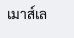เมาส์เล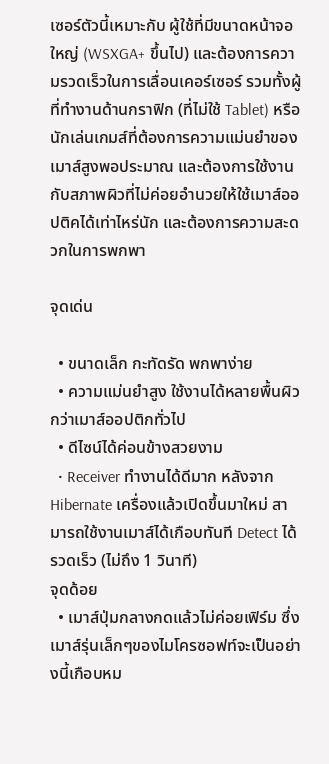เซอร์ตัวนี้เหมาะกับ ผู้ใช้ที่มีขนาดหน้าจอใหญ่ (WSXGA+ ขึ้นไป) และต้องการความรวดเร็วในการเลื่อนเคอร์เซอร์ รวมทั้งผู้ที่ทำงานด้านกราฟิก (ที่ไม่ใช้ Tablet) หรือนักเล่นเกมส์ที่ต้องการความแม่นยำของเมาส์สูงพอประมาณ และต้องการใช้งานกับสภาพผิวที่ไม่ค่อยอำนวยให้ใช้เมาส์ออปติคได้เท่าไหร่นัก และต้องการความสะดวกในการพกพา

จุดเด่น

  • ขนาดเล็ก กะทัดรัด พกพาง่าย
  • ความแม่นยำสูง ใช้งานได้หลายพื้นผิวกว่าเมาส์ออปติกทั่วไป
  • ดีไซน์ได้ค่อนข้างสวยงาม
  • Receiver ทำงานได้ดีมาก หลังจาก Hibernate เครื่องแล้วเปิดขึ้นมาใหม่ สามารถใช้งานเมาส์ได้เกือบทันที Detect ได้รวดเร็ว (ไม่ถึง 1 วินาที)
จุดด้อย
  • เมาส์ปุ่มกลางกดแล้วไม่ค่อยเฟิร์ม ซึ่งเมาส์รุ่นเล็กๆของไมโครซอฟท์จะเป็นอย่างนี้เกือบหม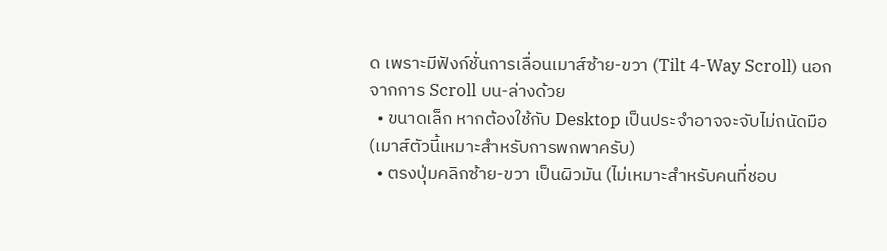ด เพราะมีฟังก์ชั่นการเลื่อนเมาส์ซ้าย-ขวา (Tilt 4-Way Scroll) นอกจากการ Scroll บน-ล่างด้วย
  • ขนาดเล็ก หากต้องใช้กับ Desktop เป็นประจำอาจจะจับไม่ถนัดมือ (เมาส์ตัวนี้เหมาะสำหรับการพกพาครับ)
  • ตรงปุ่มคลิกซ้าย-ขวา เป็นผิวมัน (ไม่เหมาะสำหรับคนที่ชอบ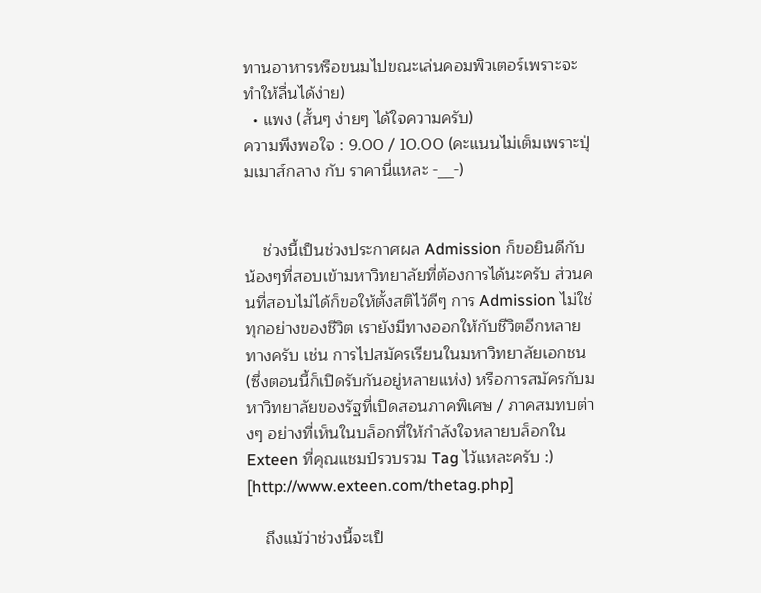ทานอาหารหรือขนมไปขณะเล่นคอมพิวเตอร์เพราะจะทำให้ลื่นได้ง่าย)
  • แพง (สั้นๆ ง่ายๆ ได้ใจความครับ)
ความพึงพอใจ : 9.00 / 10.00 (คะแนนไม่เต็มเพราะปุ่มเมาส์กลาง กับ ราคานี่แหละ -__-)


    ช่วงนี้เป็นช่วงประกาศผล Admission ก็ขอยินดีกับน้องๆที่สอบเข้ามหาวิทยาลัยที่ต้องการได้นะครับ ส่วนคนที่สอบไม่ได้ก็ขอให้ตั้งสติไว้ดีๆ การ Admission ไม่ใช่ทุกอย่างของชีวิต เรายังมีทางออกให้กับชีวิตอีกหลายทางครับ เช่น การไปสมัครเรียนในมหาวิทยาลัยเอกชน (ซึ่งตอนนี้ก็เปิดรับกันอยู่หลายแห่ง) หรือการสมัครกับมหาวิทยาลัยของรัฐที่เปิดสอนภาคพิเศษ / ภาคสมทบต่างๆ อย่างที่เห็นในบล็อกที่ให้กำลังใจหลายบล็อกใน Exteen ที่คุณแชมป์รวบรวม Tag ไว้แหละครับ :) [http://www.exteen.com/thetag.php]

    ถึงแม้ว่าช่วงนี้จะเป็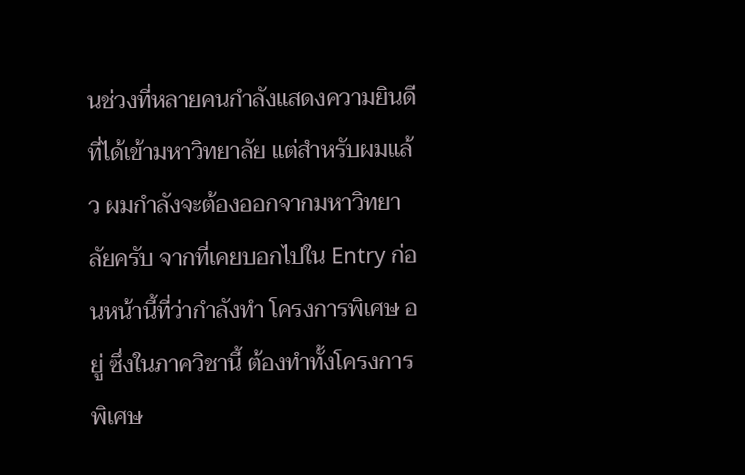นช่วงที่หลายคนกำลังแสดงความยินดีที่ได้เข้ามหาวิทยาลัย แต่สำหรับผมแล้ว ผมกำลังจะต้องออกจากมหาวิทยาลัยครับ จากที่เคยบอกไปใน Entry ก่อนหน้านี้ที่ว่ากำลังทำ โครงการพิเศษ อยู่ ซึ่งในภาควิชานี้ ต้องทำทั้งโครงการพิเศษ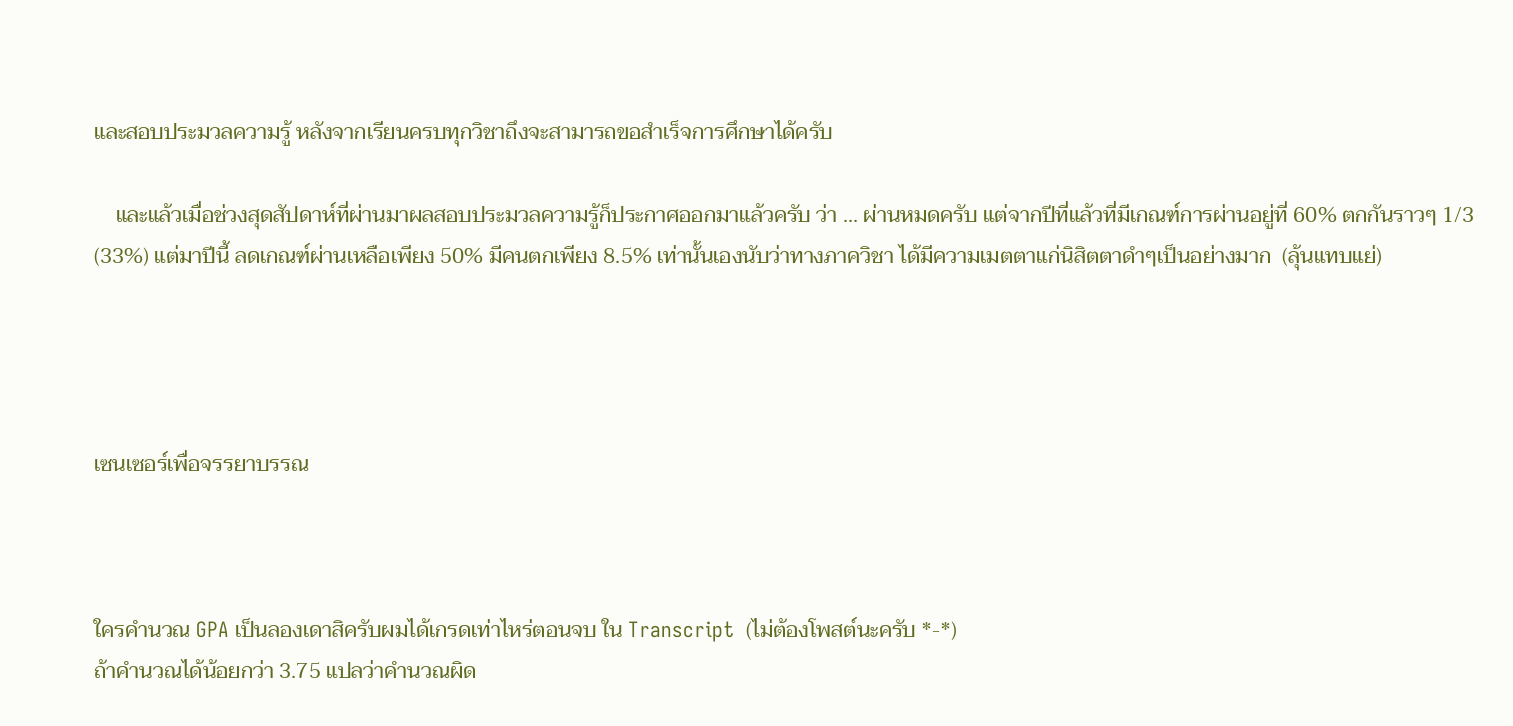และสอบประมวลความรู้ หลังจากเรียนครบทุกวิชาถึงจะสามารถขอสำเร็จการศึกษาได้ครับ

    และแล้วเมื่อช่วงสุดสัปดาห์ที่ผ่านมาผลสอบประมวลความรู้ก็ประกาศออกมาแล้วครับ ว่า ... ผ่านหมดครับ แต่จากปีที่แล้วที่มีเกณฑ์การผ่านอยู่ที่ 60% ตกกันราวๆ 1/3 (33%) แต่มาปีนี้ ลดเกณฑ์ผ่านเหลือเพียง 50% มีคนตกเพียง 8.5% เท่านั้นเองนับว่าทางภาควิชา ได้มีความเมตตาแก่นิสิตตาดำๆเป็นอย่างมาก  (ลุ้นแทบแย่)




เซนเซอร์เพื่อจรรยาบรรณ



ใครคำนวณ GPA เป็นลองเดาสิครับผมได้เกรดเท่าไหร่ตอนจบ ใน Transcript  (ไม่ต้องโพสต์นะครับ *-*)
ถ้าคำนวณได้น้อยกว่า 3.75 แปลว่าคำนวณผิด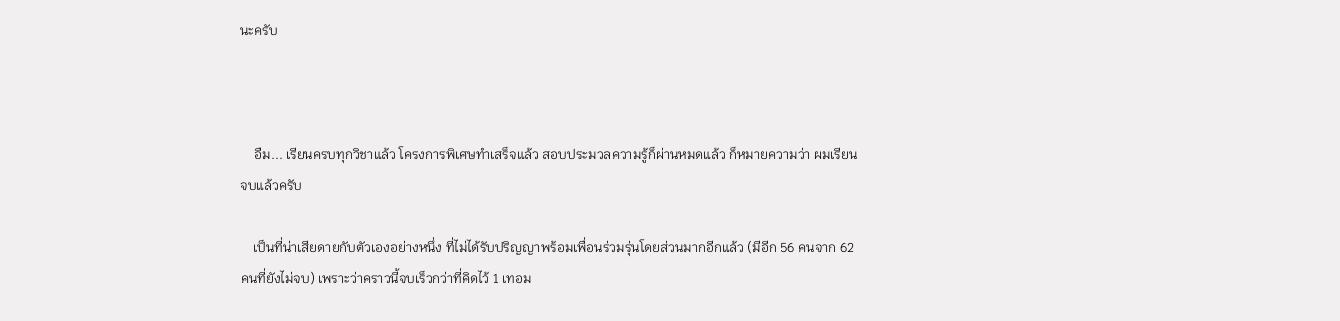นะครับ



    อืม... เรียนครบทุกวิชาแล้ว โครงการพิเศษทำเสร็จแล้ว สอบประมวลความรู้ก็ผ่านหมดแล้ว ก็หมายความว่า ผมเรียนจบแล้วครับ

    เป็นที่น่าเสียดายกับตัวเองอย่างหนึ่ง ที่ไม่ได้รับปริญญาพร้อมเพื่อนร่วมรุ่นโดยส่วนมากอีกแล้ว (มีอีก 56 คนจาก 62 คนที่ยังไม่จบ) เพราะว่าคราวนี้จบเร็วกว่าที่คิดไว้ 1 เทอม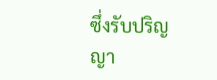ซึ่งรับปริญญา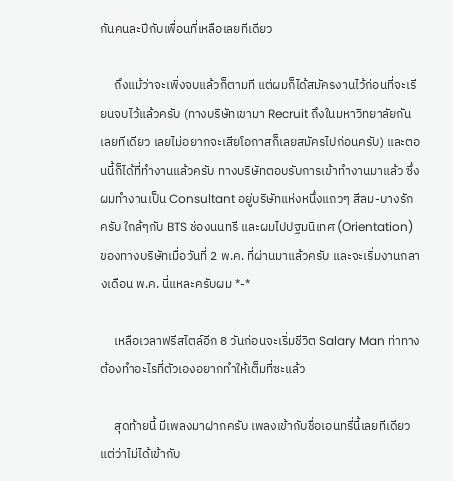กันคนละปีกับเพื่อนที่เหลือเลยทีเดียว

     ถึงแม้ว่าจะเพิ่งจบแล้วก็ตามที แต่ผมก็ได้สมัครงานไว้ก่อนที่จะเรียนจบไว้แล้วครับ (ทางบริษัทเขามา Recruit ถึงในมหาวิทยาลัยกันเลยทีเดียว เลยไม่อยากจะเสียโอกาสก็เลยสมัครไปก่อนครับ) และตอนนี้ก็ได้ที่ทำงานแล้วครับ ทางบริษัทตอบรับการเข้าทำงานมาแล้ว ซึ่งผมทำงานเป็น Consultant อยู่บริษัทแห่งหนึ่งแถวๆ สีลม-บางรัก ครับ ใกล้ๆกับ BTS ช่องนนทรี และผมไปปฐมนิเทศ (Orientation) ของทางบริษัทเมื่อวันที่ 2 พ.ค. ที่ผ่านมาแล้วครับ และจะเริ่มงานกลางเดือน พ.ค. นี่แหละครับผม *-*

     เหลือเวลาฟรีสไตล์อีก 8 วันก่อนจะเริ่มชีวิต Salary Man ท่าทางต้องทำอะไรที่ตัวเองอยากทำให้เต็มที่ซะแล้ว

     สุดท้ายนี้ มีเพลงมาฝากครับ เพลงเข้ากับชื่อเอนทรี่นี้เลยทีเดียว แต่ว่าไม่ได้เข้ากับ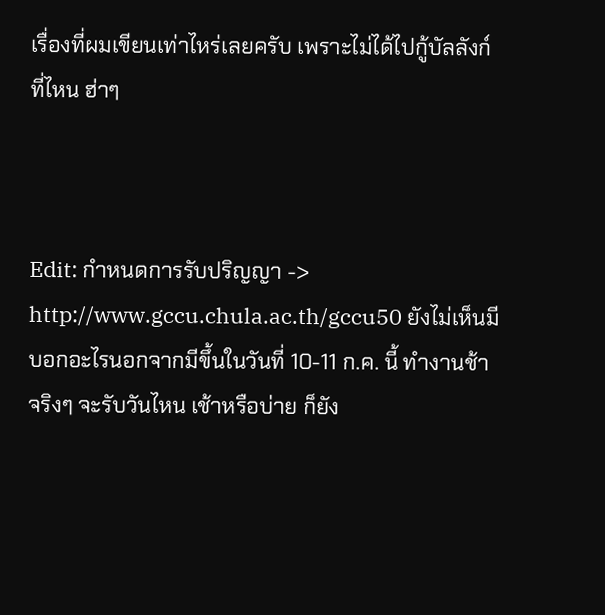เรื่องที่ผมเขียนเท่าไหร่เลยครับ เพราะไม่ได้ไปกู้บัลลังก์ที่ไหน ฮ่าๆ



Edit: กำหนดการรับปริญญา -> http://www.gccu.chula.ac.th/gccu50 ยังไม่เห็นมีบอกอะไรนอกจากมีขึ้นในวันที่ 10-11 ก.ค. นี้ ทำงานช้าจริงๆ จะรับวันไหน เช้าหรือบ่าย ก็ยัง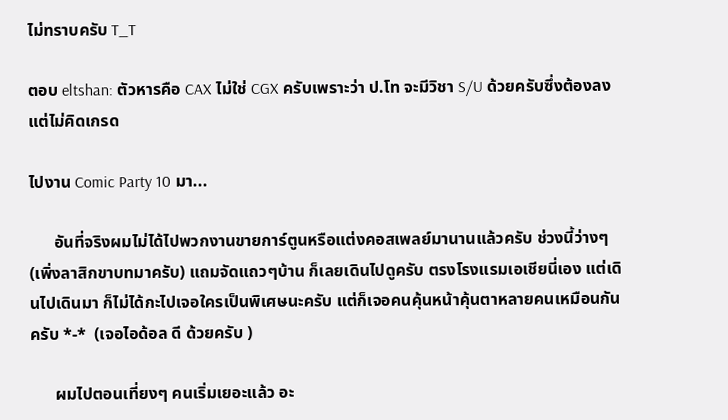ไม่ทราบครับ T_T

ตอบ eltshan: ตัวหารคือ CAX ไม่ใช่ CGX ครับเพราะว่า ป.โท จะมีวิชา S/U ด้วยครับซึ่งต้องลง แต่ไม่คิดเกรด

ไปงาน Comic Party 10 มา...

      อันที่จริงผมไม่ได้ไปพวกงานขายการ์ตูนหรือแต่งคอสเพลย์มานานแล้วครับ ช่วงนี้ว่างๆ (เพิ่งลาสิกขาบทมาครับ) แถมจัดแถวๆบ้าน ก็เลยเดินไปดูครับ ตรงโรงแรมเอเชียนี่เอง แต่เดินไปเดินมา ก็ไม่ได้กะไปเจอใครเป็นพิเศษนะครับ แต่ก็เจอคนคุ้นหน้าคุ้นตาหลายคนเหมือนกันครับ *-*  (เจอไอด้อล ดี ด้วยครับ )

      ผมไปตอนเที่ยงๆ คนเริ่มเยอะแล้ว อะ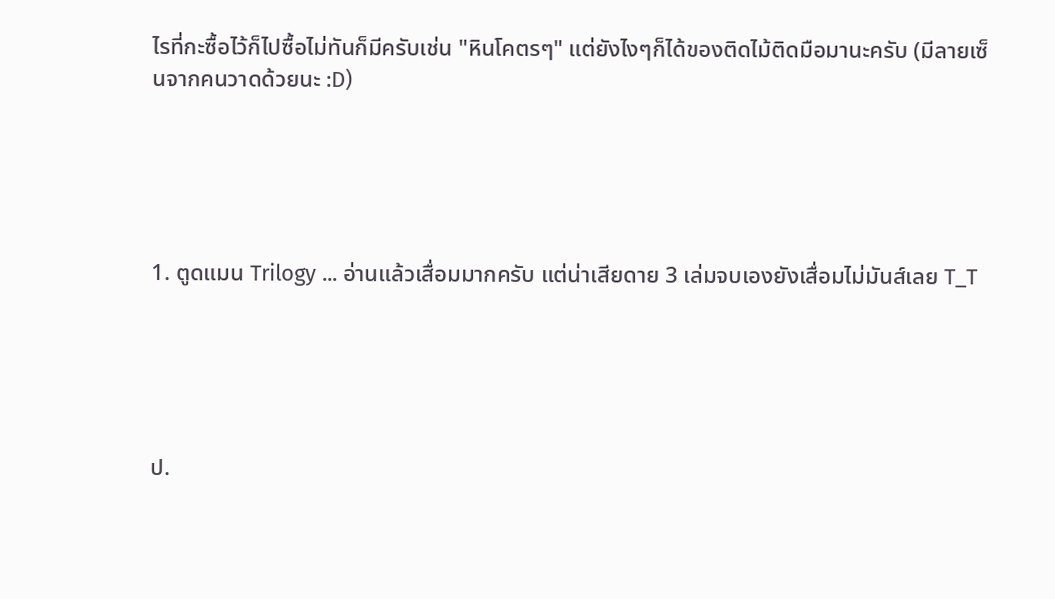ไรที่กะซื้อไว้ก็ไปซื้อไม่ทันก็มีครับเช่น "หินโคตรๆ" แต่ยังไงๆก็ได้ของติดไม้ติดมือมานะครับ (มีลายเซ็นจากคนวาดด้วยนะ :D)





1. ตูดแมน Trilogy ... อ่านแล้วเสื่อมมากครับ แต่น่าเสียดาย 3 เล่มจบเองยังเสื่อมไม่มันส์เลย T_T





ป.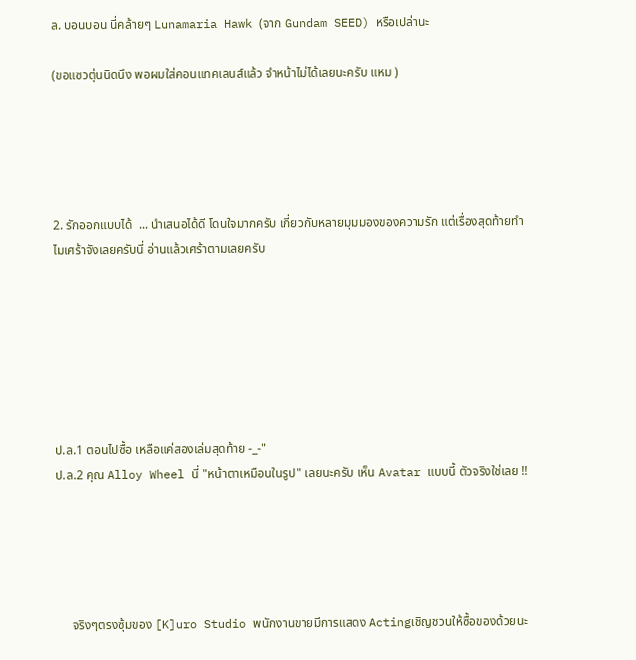ล. บอนบอน นี่คล้ายๆ Lunamaria Hawk (จาก Gundam SEED) หรือเปล่านะ

(ขอแซวตุ่นนิดนึง พอผมใส่คอนแทคเลนส์แล้ว จำหน้าไม่ได้เลยนะครับ แหม )





2. รักออกแบบได้  ... นำเสนอได้ดี โดนใจมากครับ เกี่ยวกับหลายมุมมองของความรัก แต่เรื่องสุดท้ายทำไมเศร้าจังเลยครับนี่ อ่านแล้วเศร้าตามเลยครับ







ป.ล.1 ตอนไปซื้อ เหลือแค่สองเล่มสุดท้าย -_-"
ป.ล.2 คุณ Alloy Wheel นี่ "หน้าตาเหมือนในรูป" เลยนะครับ เห็น Avatar แบบนี้ ตัวจริงใช่เลย !!





     จริงๆตรงซุ้มของ [K]uro Studio พนักงานขายมีการแสดง Actingเชิญชวนให้ซื้อของด้วยนะ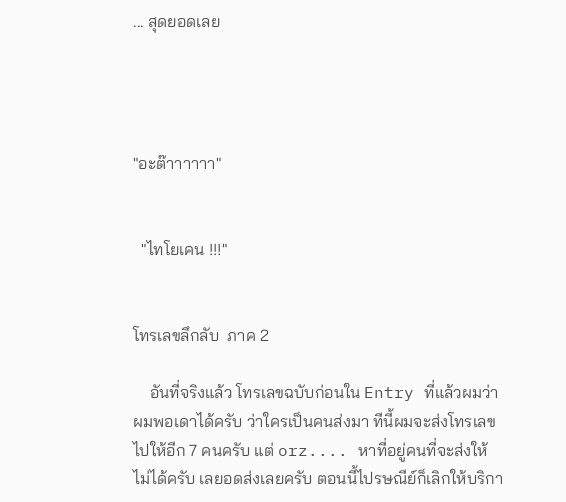... สุดยอดเลย




"อะต๊าาาาาา"


  "ไทโยเคน !!!"


โทรเลขลึกลับ  ภาค 2

    อันที่จริงแล้ว โทรเลขฉบับก่อนใน Entry ที่แล้วผมว่าผมพอเดาได้ครับ ว่าใครเป็นคนส่งมา ทีนี้ผมจะส่งโทรเลขไปให้อีก 7 คนครับ แต่ orz.... หาที่อยู่คนที่จะส่งให้ไม่ได้ครับ เลยอดส่งเลยครับ ตอนนี้ไปรษณีย์ก็เลิกให้บริกา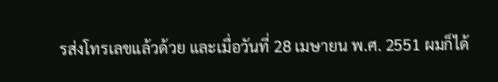รส่งโทรเลขแล้วด้วย และเมื่อวันที่ 28 เมษายน พ.ศ. 2551 ผมก็ได้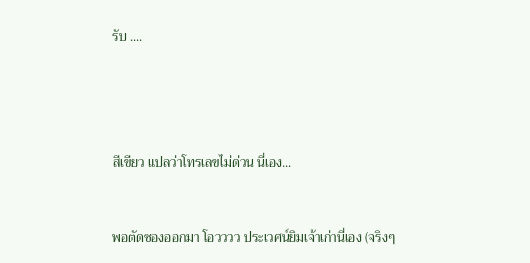รับ ....




สีเขียว แปลว่าโทรเลขไม่ด่วน นี่เอง...


พอตัดซองออกมา โอวววว ประเวศน์ยิมเจ้าเก่านี่เอง (จริงๆ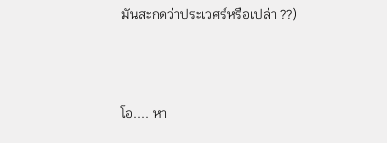มันสะกดว่าประเวศร์หรือเปล่า ??)



โอ.... หา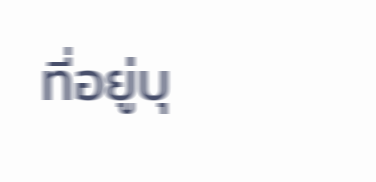ที่อยู่บุ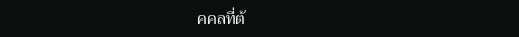คคลที่ต้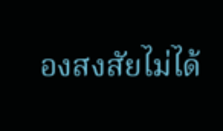องสงสัยไม่ได้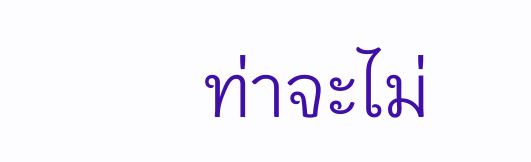ท่าจะไม่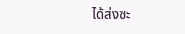ได้ส่งซะ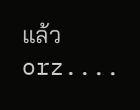แล้ว orz....